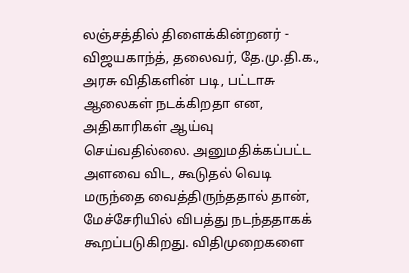லஞ்சத்தில் திளைக்கின்றனர் - விஜயகாந்த், தலைவர், தே.மு.தி.க.,
அரசு விதிகளின் படி, பட்டாசு ஆலைகள் நடக்கிறதா என, அதிகாரிகள் ஆய்வு செய்வதில்லை. அனுமதிக்கப்பட்ட அளவை விட, கூடுதல் வெடி மருந்தை வைத்திருந்ததால் தான், மேச்சேரியில் விபத்து நடந்ததாகக் கூறப்படுகிறது. விதிமுறைகளை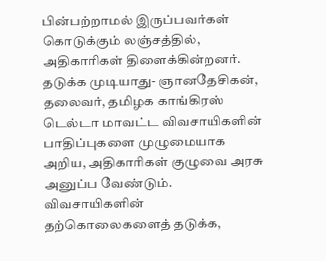பின்பற்றாமல் இருப்பவர்கள் கொடுக்கும் லஞ்சத்தில், அதிகாரிகள் திளைக்கின்றனர்.
தடுக்க முடியாது- ஞானதேசிகன், தலைவர், தமிழக காங்கிரஸ்
டெல்டா மாவட்ட விவசாயிகளின் பாதிப்புகளை முழுமையாக அறிய, அதிகாரிகள் குழுவை அரசு அனுப்ப வேண்டும். விவசாயிகளின் தற்கொலைகளைத் தடுக்க,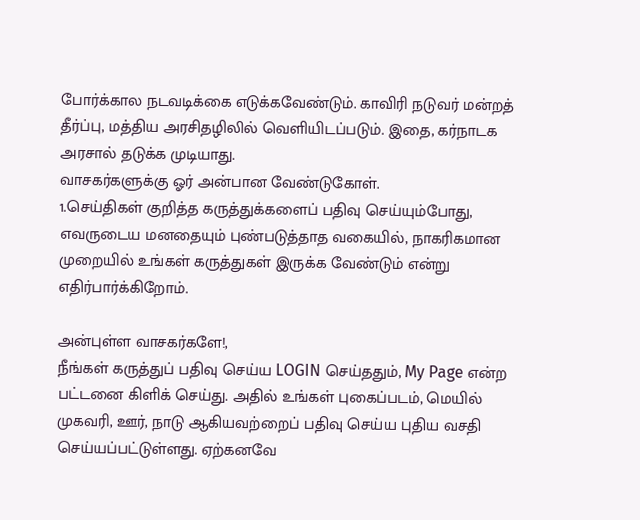போர்க்கால நடவடிக்கை எடுக்கவேண்டும். காவிரி நடுவர் மன்றத் தீர்ப்பு, மத்திய அரசிதழிலில் வெளியிடப்படும். இதை, கர்நாடக அரசால் தடுக்க முடியாது.
வாசகர்களுக்கு ஓர் அன்பான வேண்டுகோள்.
1.செய்திகள் குறித்த கருத்துக்களைப் பதிவு செய்யும்போது, எவருடைய மனதையும் புண்படுத்தாத வகையில், நாகரிகமான முறையில் உங்கள் கருத்துகள் இருக்க வேண்டும் என்று எதிர்பார்க்கிறோம்.

அன்புள்ள வாசகர்களே!,
நீங்கள் கருத்துப் பதிவு செய்ய LOGIN செய்ததும், My Page என்ற பட்டனை கிளிக் செய்து. அதில் உங்கள் புகைப்படம், மெயில் முகவரி, ஊர், நாடு ஆகியவற்றைப் பதிவு செய்ய புதிய வசதி செய்யப்பட்டுள்ளது. ஏற்கனவே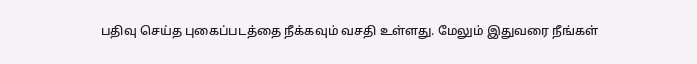பதிவு செய்த புகைப்படத்தை நீக்கவும் வசதி உள்ளது. மேலும் இதுவரை நீங்கள்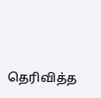தெரிவித்த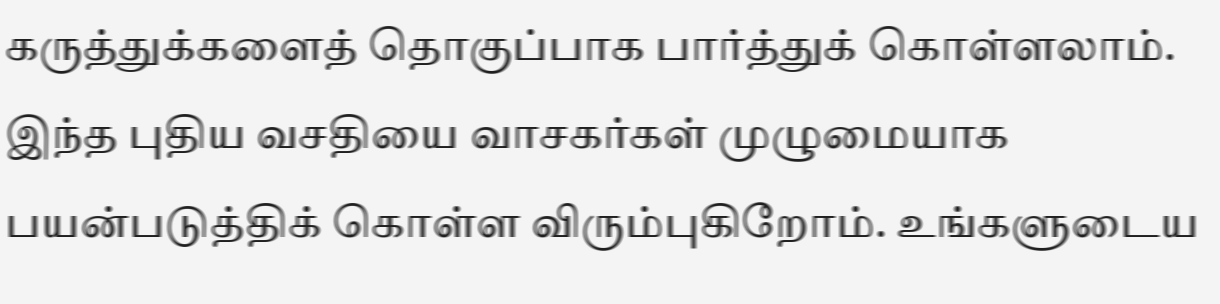கருத்துக்களைத் தொகுப்பாக பார்த்துக் கொள்ளலாம். இந்த புதிய வசதியை வாசகர்கள் முழுமையாக பயன்படுத்திக் கொள்ள விரும்புகிறோம். உங்களுடைய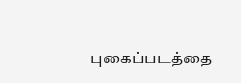புகைப்படத்தை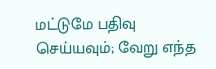மட்டுமே பதிவு செய்யவும்; வேறு எந்த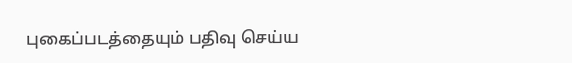புகைப்படத்தையும் பதிவு செய்ய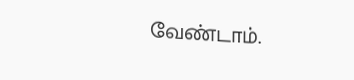வேண்டாம்.